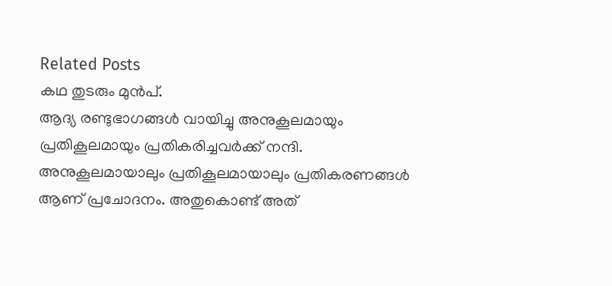Related Posts
കഥ തുടരും മുൻപ്.
ആദ്യ രണ്ടുഭാഗങ്ങൾ വായിച്ചു അനുകൂലമായും പ്രതികൂലമായും പ്രതികരിച്ചവർക്ക് നന്ദി. അനുകൂലമായാലും പ്രതികൂലമായാലും പ്രതികരണങ്ങൾ ആണ് പ്രചോദനം. അതുകൊണ്ട് അത്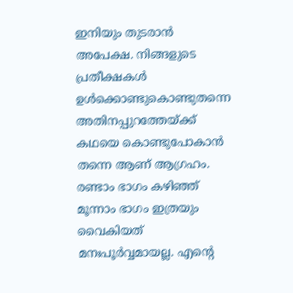ഇനിയും തുടരാൻ അപേക്ഷ. നിങ്ങളുടെ പ്രതീക്ഷകൾ ഉൾക്കൊണ്ടുകൊണ്ടുതന്നെ അതിനപ്പുറത്തേയ്ക്ക് കഥയെ കൊണ്ടുപോകാൻ തന്നെ ആണ് ആഗ്രഹം.
രണ്ടാം ഭാഗം കഴിഞ്ഞ് മൂന്നാം ഭാഗം ഇത്രയും വൈകിയത് മനഃപൂർവ്വമായല്ല. എന്റെ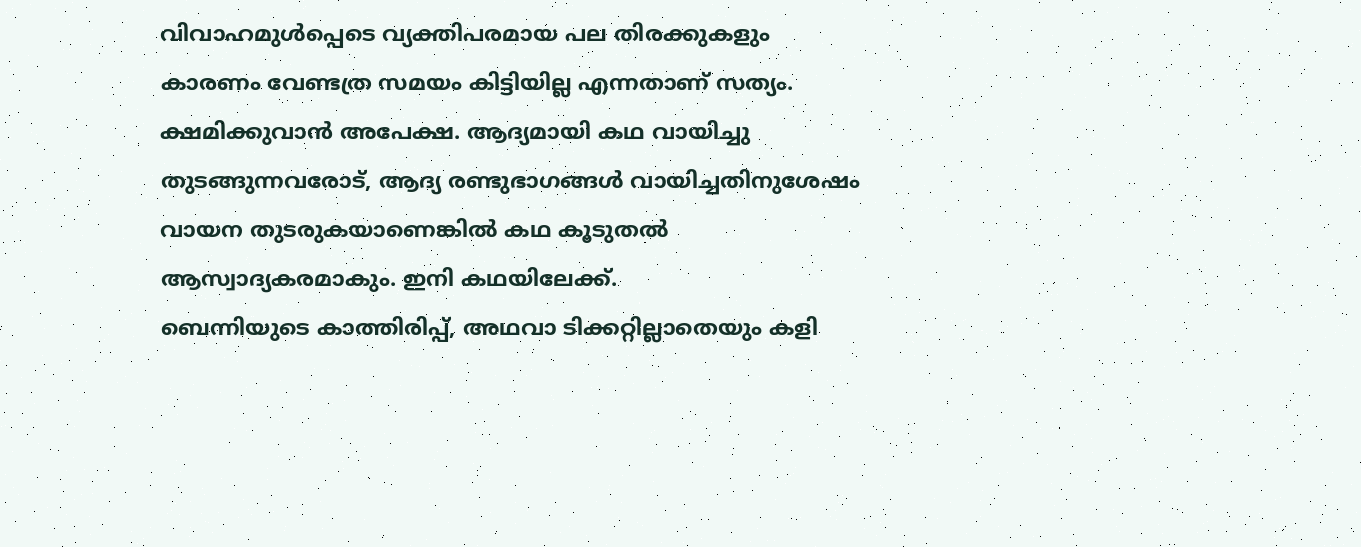വിവാഹമുൾപ്പെടെ വ്യക്തിപരമായ പല തിരക്കുകളും കാരണം വേണ്ടത്ര സമയം കിട്ടിയില്ല എന്നതാണ് സത്യം. ക്ഷമിക്കുവാൻ അപേക്ഷ. ആദ്യമായി കഥ വായിച്ചു തുടങ്ങുന്നവരോട്, ആദ്യ രണ്ടുഭാഗങ്ങൾ വായിച്ചതിനുശേഷം വായന തുടരുകയാണെങ്കിൽ കഥ കൂടുതൽ ആസ്വാദ്യകരമാകും. ഇനി കഥയിലേക്ക്.
ബെന്നിയുടെ കാത്തിരിപ്പ്, അഥവാ ടിക്കറ്റില്ലാതെയും കളി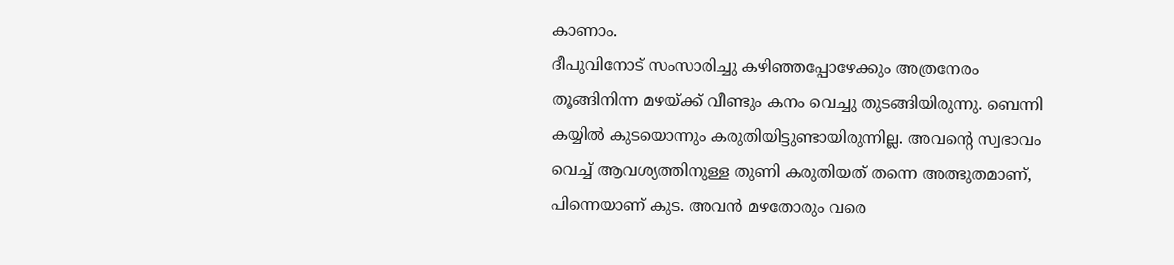കാണാം.
ദീപുവിനോട് സംസാരിച്ചു കഴിഞ്ഞപ്പോഴേക്കും അത്രനേരം തൂങ്ങിനിന്ന മഴയ്ക്ക് വീണ്ടും കനം വെച്ചു തുടങ്ങിയിരുന്നു. ബെന്നി കയ്യിൽ കുടയൊന്നും കരുതിയിട്ടുണ്ടായിരുന്നില്ല. അവന്റെ സ്വഭാവം വെച്ച് ആവശ്യത്തിനുള്ള തുണി കരുതിയത് തന്നെ അത്ഭുതമാണ്, പിന്നെയാണ് കുട. അവൻ മഴതോരും വരെ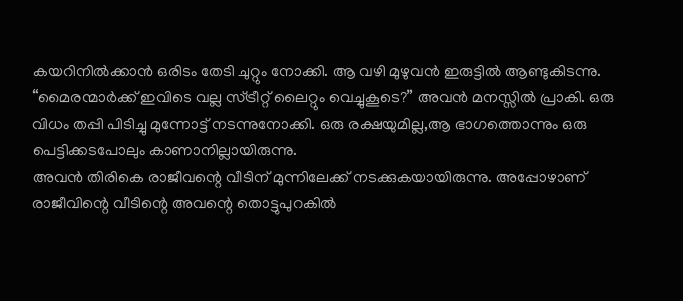കയറിനിൽക്കാൻ ഒരിടം തേടി ചുറ്റും നോക്കി. ആ വഴി മുഴുവൻ ഇരുട്ടിൽ ആണ്ടുകിടന്നു. “മൈരന്മാർക്ക് ഇവിടെ വല്ല സ്ട്രീറ്റ് ലൈറ്റും വെച്ചുകൂടെ?” അവൻ മനസ്സിൽ പ്രാകി. ഒരു വിധം തപ്പി പിടിച്ചു മുന്നോട്ട് നടന്നുനോക്കി. ഒരു രക്ഷയുമില്ല,ആ ഭാഗത്തൊന്നും ഒരു പെട്ടിക്കടപോലും കാണാനില്ലായിരുന്നു.
അവൻ തിരികെ രാജീവന്റെ വീടിന് മുന്നിലേക്ക് നടക്കുകയായിരുന്നു. അപ്പോഴാണ് രാജീവിന്റെ വീടിന്റെ അവന്റെ തൊട്ടുപുറകിൽ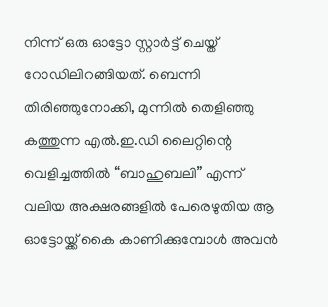നിന്ന് ഒരു ഓട്ടോ സ്റ്റാർട്ട് ചെയ്ത് റോഡിലിറങ്ങിയത്. ബെന്നി തിരിഞ്ഞുനോക്കി, മുന്നിൽ തെളിഞ്ഞു കത്തുന്ന എൽ.ഇ.ഡി ലൈറ്റിന്റെ വെളിച്ചത്തിൽ “ബാഹുബലി” എന്ന് വലിയ അക്ഷരങ്ങളിൽ പേരെഴുതിയ ആ ഓട്ടോയ്ക്ക് കൈ കാണിക്കുമ്പോൾ അവൻ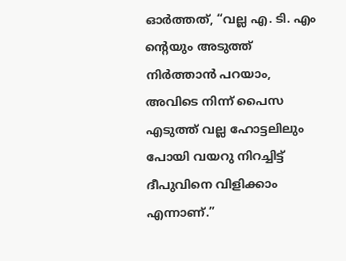ഓർത്തത്, “വല്ല എ. ടി. എം ന്റെയും അടുത്ത് നിർത്താൻ പറയാം, അവിടെ നിന്ന് പൈസ എടുത്ത് വല്ല ഹോട്ടലിലും പോയി വയറു നിറച്ചിട്ട് ദീപുവിനെ വിളിക്കാം എന്നാണ്.”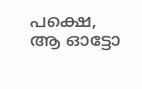പക്ഷെ,
ആ ഓട്ടോ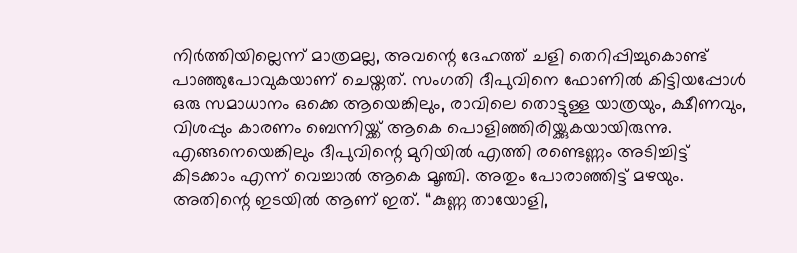നിർത്തിയില്ലെന്ന് മാത്രമല്ല, അവന്റെ ദേഹത്ത് ചളി തെറിപ്പിച്ചുകൊണ്ട് പാഞ്ഞുപോവുകയാണ് ചെയ്തത്. സംഗതി ദീപുവിനെ ഫോണിൽ കിട്ടിയപ്പോൾ ഒരു സമാധാനം ഒക്കെ ആയെങ്കിലും, രാവിലെ തൊട്ടുള്ള യാത്രയും, ക്ഷീണവും, വിശപ്പും കാരണം ബെന്നിയ്ക്ക് ആകെ പൊളിഞ്ഞിരിയ്ക്കുകയായിരുന്നു. എങ്ങനെയെങ്കിലും ദീപുവിന്റെ മുറിയിൽ എത്തി രണ്ടെണ്ണം അടിച്ചിട്ട് കിടക്കാം എന്ന് വെച്ചാൽ ആകെ മൂഞ്ചി. അതും പോരാഞ്ഞിട്ട് മഴയും. അതിന്റെ ഇടയിൽ ആണ് ഇത്. “കുണ്ണ തായോളി,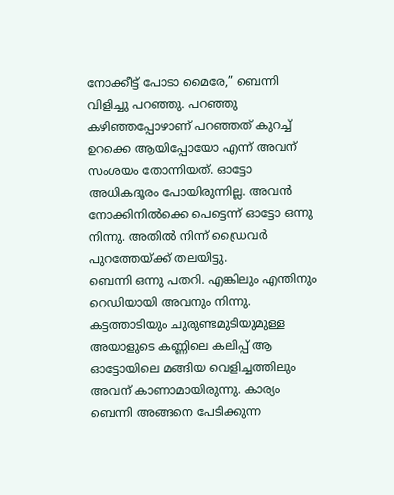നോക്കീട്ട് പോടാ മൈരേ,” ബെന്നി വിളിച്ചു പറഞ്ഞു. പറഞ്ഞു കഴിഞ്ഞപ്പോഴാണ് പറഞ്ഞത് കുറച്ച് ഉറക്കെ ആയിപ്പോയോ എന്ന് അവന് സംശയം തോന്നിയത്. ഓട്ടോ അധികദൂരം പോയിരുന്നില്ല. അവൻ നോക്കിനിൽക്കെ പെട്ടെന്ന് ഓട്ടോ ഒന്നു നിന്നു. അതിൽ നിന്ന് ഡ്രൈവർ പുറത്തേയ്ക്ക് തലയിട്ടു.
ബെന്നി ഒന്നു പതറി. എങ്കിലും എന്തിനും റെഡിയായി അവനും നിന്നു. കട്ടത്താടിയും ചുരുണ്ടമുടിയുമുള്ള അയാളുടെ കണ്ണിലെ കലിപ്പ് ആ ഓട്ടോയിലെ മങ്ങിയ വെളിച്ചത്തിലും അവന് കാണാമായിരുന്നു. കാര്യം ബെന്നി അങ്ങനെ പേടിക്കുന്ന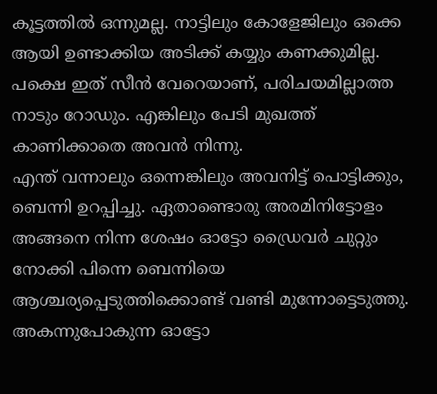കൂട്ടത്തിൽ ഒന്നുമല്ല. നാട്ടിലും കോളേജിലും ഒക്കെ ആയി ഉണ്ടാക്കിയ അടിക്ക് കയ്യും കണക്കുമില്ല. പക്ഷെ ഇത് സീൻ വേറെയാണ്, പരിചയമില്ലാത്ത നാടും റോഡും. എങ്കിലും പേടി മുഖത്ത് കാണിക്കാതെ അവൻ നിന്നു.
എന്ത് വന്നാലും ഒന്നെങ്കിലും അവനിട്ട് പൊട്ടിക്കും, ബെന്നി ഉറപ്പിച്ചു. ഏതാണ്ടൊരു അരമിനിട്ടോളം അങ്ങനെ നിന്ന ശേഷം ഓട്ടോ ഡ്രൈവർ ചുറ്റും നോക്കി പിന്നെ ബെന്നിയെ ആശ്ചര്യപ്പെടുത്തിക്കൊണ്ട് വണ്ടി മുന്നോട്ടെടുത്തു. അകന്നുപോകുന്ന ഓട്ടോ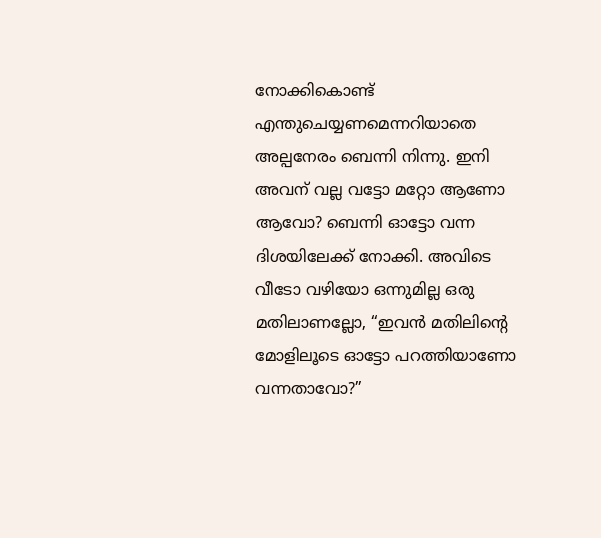നോക്കികൊണ്ട് എന്തുചെയ്യണമെന്നറിയാതെ അല്പനേരം ബെന്നി നിന്നു. ഇനി അവന് വല്ല വട്ടോ മറ്റോ ആണോ ആവോ? ബെന്നി ഓട്ടോ വന്ന ദിശയിലേക്ക് നോക്കി. അവിടെ വീടോ വഴിയോ ഒന്നുമില്ല ഒരു മതിലാണല്ലോ, “ഇവൻ മതിലിന്റെ മോളിലൂടെ ഓട്ടോ പറത്തിയാണോ വന്നതാവോ?”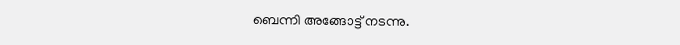ബെന്നി അങ്ങോട്ട് നടന്നു.